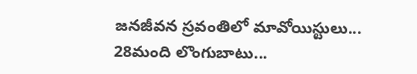జనజీవన స్రవంతిలో మావోయిస్టులు... 28మంది లొంగుబాటు...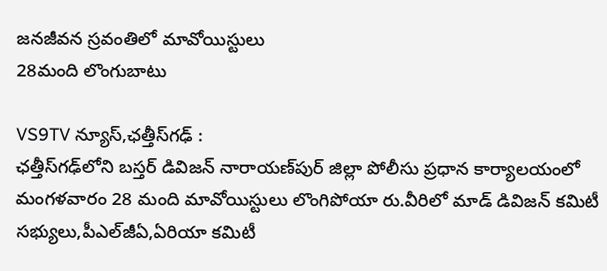జనజీవన స్రవంతిలో మావోయిస్టులు
28మంది లొంగుబాటు

VS9TV న్యూస్,ఛత్తీస్‌గఢ్‌ :
ఛత్తీస్‌గఢ్‌లోని బస్తర్‌ డివిజన్‌ నారాయణ్‌పుర్‌ జిల్లా పోలీసు ప్రధాన కార్యాలయంలో మంగళవారం 28 మంది మావోయిస్టులు లొంగిపోయా రు.వీరిలో మాడ్‌ డివిజన్‌ కమిటీ సభ్యులు,పీఎల్‌జీఏ,ఏరియా కమిటీ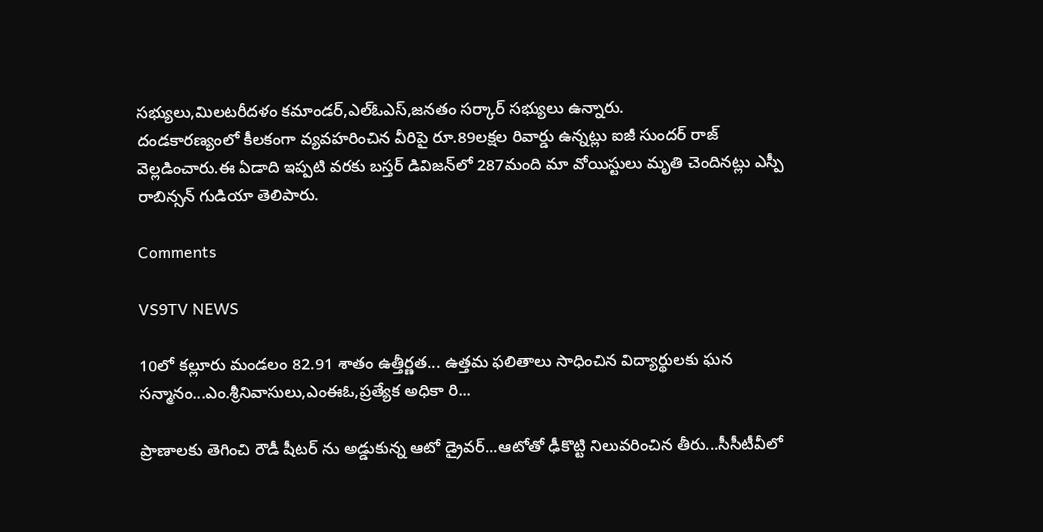సభ్యులు,మిలటరీదళం కమాండర్‌,ఎల్‌ఓఎస్‌,జనతం సర్కార్ సభ్యులు ఉన్నారు.
దండకారణ్యంలో కీలకంగా వ్యవహరించిన వీరిపై రూ.89లక్షల రివార్డు ఉన్నట్లు ఐజీ సుందర్‌ రాజ్‌ వెల్లడించారు.ఈ ఏడాది ఇప్పటి వరకు బస్తర్‌ డివిజన్‌లో 287మంది మా వోయిస్టులు మృతి చెందినట్లు ఎస్పీ రాబిన్సన్‌ గుడియా తెలిపారు.

Comments

VS9TV NEWS

10లో కల్లూరు మండలం 82.91 శాతం ఉత్తీర్ణత... ఉత్తమ ఫలితాలు సాధించిన విద్యార్థులకు ఘన సన్మానం...ఎం.శ్రీనివాసులు,ఎంఈఓ,ప్రత్యేక అధికా రి...

ప్రాణాలకు తెగించి రౌడీ షీటర్ ను అడ్డుకున్న ఆటో డ్రైవర్...ఆటోతో ఢీకొట్టి నిలువరించిన తీరు...సీసీటీవీలో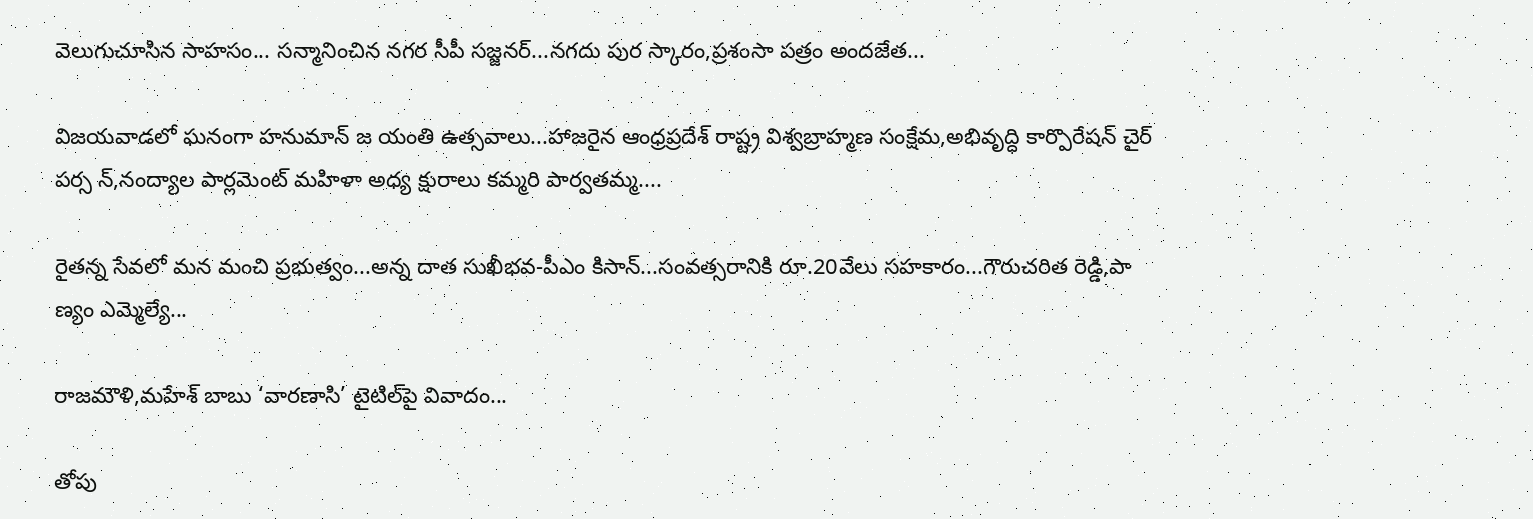వెలుగుచూసిన సాహసం... సన్మానించిన నగర సీపీ సజ్జనర్...నగదు పుర స్కారం,ప్రశంసా పత్రం అందజేత...

విజయవాడలో ఘనంగా హనుమాన్ జ యంతి ఉత్సవాలు...హాజరైన ఆంధ్రప్రదేశ్ రాష్ట్ర విశ్వబ్రాహ్మణ సంక్షేమ,అభివృద్ధి కార్పొరేషన్ చైర్ పర్స న్,నంద్యాల పార్లమెంట్ మహిళా అధ్య క్షురాలు కమ్మరి పార్వతమ్మ....

రైతన్న సేవలో మన మంచి ప్రభుత్వం...అన్న దాత సుఖీభవ-పీఎం కిసాన్...సంవత్సరానికి రూ.20వేలు సహకారం...గౌరుచరిత రెడ్డి,పా ణ్యం ఎమ్మెల్యే...

రాజమౌళి,మహేశ్ బాబు ‘వారణాసి’ టైటిల్‌పై వివాదం...

తోపు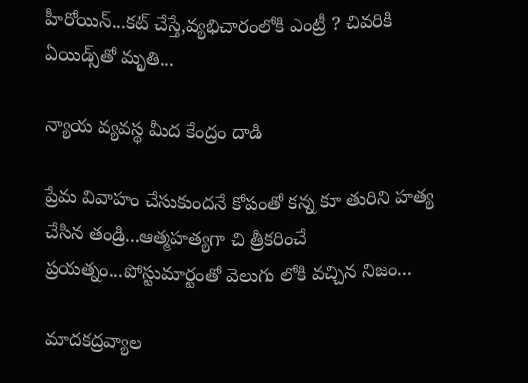హీరోయిన్...కట్ చేస్తే,వ్యభిచారంలోకి ఎంట్రీ ? చివరికి ఏయిడ్స్‌తో మృతి...

న్యాయ వ్యవస్థ మీద కేంద్రం దాడి

ప్రేమ వివాహం చేసుకుందనే కోపంతో కన్న కూ తురిని హత్య చేసిన తండ్రి...ఆత్మహత్యగా చి త్రీకరించే ప్రయత్నం...పోస్టుమార్టంతో వెలుగు లోకి వచ్చిన నిజం...

మాదకద్రవ్యాల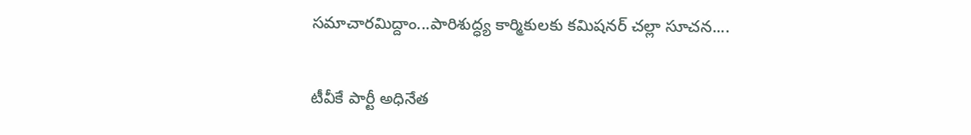సమాచారమిద్దాం...పారిశుద్ధ్య కార్మికులకు కమిషనర్ చల్లా సూచన....

టీవీకే పార్టీ అధినేత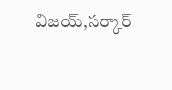విజయ్,సర్కార్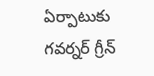ఏర్పాటుకు గవర్నర్ గ్రీన్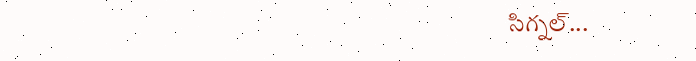సిగ్నల్...